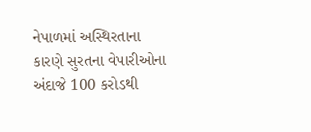નેપાળમાં અસ્થિરતાના કારણે સુરતના વેપારીઓના અંદાજે 100 કરોડથી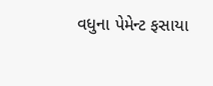વધુના પેમેન્ટ ફસાયા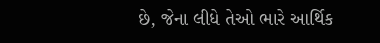છે, જેના લીધે તેઓ ભારે આર્થિક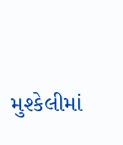મુશ્કેલીમાં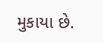મુકાયા છે.